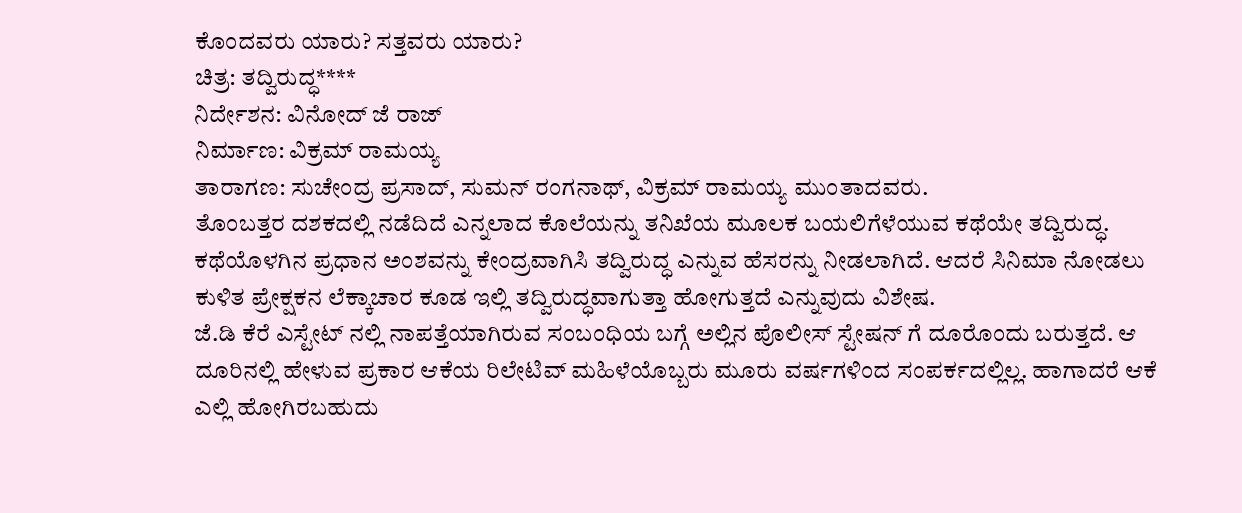ಕೊಂದವರು ಯಾರು? ಸತ್ತವರು ಯಾರು?
ಚಿತ್ರ: ತದ್ವಿರುದ್ಧ****
ನಿರ್ದೇಶನ: ವಿನೋದ್ ಜೆ ರಾಜ್
ನಿರ್ಮಾಣ: ವಿಕ್ರಮ್ ರಾಮಯ್ಯ
ತಾರಾಗಣ: ಸುಚೇಂದ್ರ ಪ್ರಸಾದ್, ಸುಮನ್ ರಂಗನಾಥ್, ವಿಕ್ರಮ್ ರಾಮಯ್ಯ ಮುಂತಾದವರು.
ತೊಂಬತ್ತರ ದಶಕದಲ್ಲಿ ನಡೆದಿದೆ ಎನ್ನಲಾದ ಕೊಲೆಯನ್ನು ತನಿಖೆಯ ಮೂಲಕ ಬಯಲಿಗೆಳೆಯುವ ಕಥೆಯೇ ತದ್ವಿರುದ್ಧ. ಕಥೆಯೊಳಗಿನ ಪ್ರಧಾನ ಅಂಶವನ್ನು ಕೇಂದ್ರವಾಗಿಸಿ ತದ್ವಿರುದ್ಧ ಎನ್ನುವ ಹೆಸರನ್ನು ನೀಡಲಾಗಿದೆ. ಆದರೆ ಸಿನಿಮಾ ನೋಡಲು ಕುಳಿತ ಪ್ರೇಕ್ಷಕನ ಲೆಕ್ಕಾಚಾರ ಕೂಡ ಇಲ್ಲಿ ತದ್ವಿರುದ್ಧವಾಗುತ್ತಾ ಹೋಗುತ್ತದೆ ಎನ್ನುವುದು ವಿಶೇಷ.
ಜೆ.ಡಿ ಕೆರೆ ಎಸ್ಟೇಟ್ ನಲ್ಲಿ ನಾಪತ್ತೆಯಾಗಿರುವ ಸಂಬಂಧಿಯ ಬಗ್ಗೆ ಅಲ್ಲಿನ ಪೊಲೀಸ್ ಸ್ಟೇಷನ್ ಗೆ ದೂರೊಂದು ಬರುತ್ತದೆ. ಆ ದೂರಿನಲ್ಲಿ ಹೇಳುವ ಪ್ರಕಾರ ಆಕೆಯ ರಿಲೇಟಿವ್ ಮಹಿಳೆಯೊಬ್ಬರು ಮೂರು ವರ್ಷಗಳಿಂದ ಸಂಪರ್ಕದಲ್ಲಿಲ್ಲ. ಹಾಗಾದರೆ ಆಕೆ ಎಲ್ಲಿ ಹೋಗಿರಬಹುದು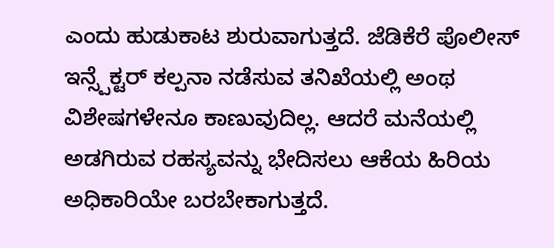ಎಂದು ಹುಡುಕಾಟ ಶುರುವಾಗುತ್ತದೆ. ಜೆಡಿಕೆರೆ ಪೊಲೀಸ್ ಇನ್ಸ್ಪೆಕ್ಟರ್ ಕಲ್ಪನಾ ನಡೆಸುವ ತನಿಖೆಯಲ್ಲಿ ಅಂಥ ವಿಶೇಷಗಳೇನೂ ಕಾಣುವುದಿಲ್ಲ. ಆದರೆ ಮನೆಯಲ್ಲಿ ಅಡಗಿರುವ ರಹಸ್ಯವನ್ನು ಭೇದಿಸಲು ಆಕೆಯ ಹಿರಿಯ ಅಧಿಕಾರಿಯೇ ಬರಬೇಕಾಗುತ್ತದೆ.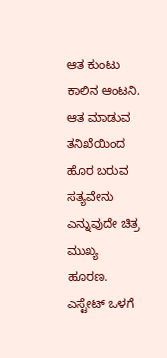ಆತ ಕುಂಟು ಕಾಲಿನ ಆಂಟನಿ. ಆತ ಮಾಡುವ ತನಿಖೆಯಿಂದ ಹೊರ ಬರುವ ಸತ್ಯವೇನು ಎನ್ನುವುದೇ ಚಿತ್ರ ಮುಖ್ಯ ಹೂರಣ.
ಎಸ್ಟೇಟ್ ಒಳಗೆ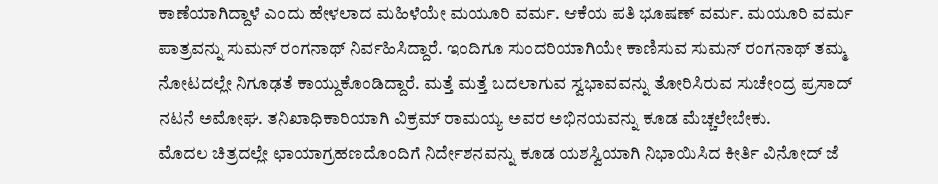ಕಾಣೆಯಾಗಿದ್ದಾಳೆ ಎಂದು ಹೇಳಲಾದ ಮಹಿಳೆಯೇ ಮಯೂರಿ ವರ್ಮ. ಆಕೆಯ ಪತಿ ಭೂಷಣ್ ವರ್ಮ. ಮಯೂರಿ ವರ್ಮ ಪಾತ್ರವನ್ನು ಸುಮನ್ ರಂಗನಾಥ್ ನಿರ್ವಹಿಸಿದ್ದಾರೆ. ಇಂದಿಗೂ ಸುಂದರಿಯಾಗಿಯೇ ಕಾಣಿಸುವ ಸುಮನ್ ರಂಗನಾಥ್ ತಮ್ಮ ನೋಟದಲ್ಲೇ ನಿಗೂಢತೆ ಕಾಯ್ದುಕೊಂಡಿದ್ದಾರೆ. ಮತ್ತೆ ಮತ್ತೆ ಬದಲಾಗುವ ಸ್ವಭಾವವನ್ನು ತೋರಿಸಿರುವ ಸುಚೇಂದ್ರ ಪ್ರಸಾದ್ ನಟನೆ ಅಮೋಘ. ತನಿಖಾಧಿಕಾರಿಯಾಗಿ ವಿಕ್ರಮ್ ರಾಮಯ್ಯ ಅವರ ಅಭಿನಯವನ್ನು ಕೂಡ ಮೆಚ್ಚಲೇಬೇಕು.
ಮೊದಲ ಚಿತ್ರದಲ್ಲೇ ಛಾಯಾಗ್ರಹಣದೊಂದಿಗೆ ನಿರ್ದೇಶನವನ್ನು ಕೂಡ ಯಶಸ್ವಿಯಾಗಿ ನಿಭಾಯಿಸಿದ ಕೀರ್ತಿ ವಿನೋದ್ ಜೆ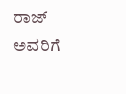ರಾಜ್ ಅವರಿಗೆ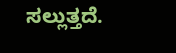ಸಲ್ಲುತ್ತದೆ.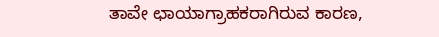ತಾವೇ ಛಾಯಾಗ್ರಾಹಕರಾಗಿರುವ ಕಾರಣ,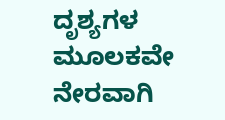ದೃಶ್ಯಗಳ ಮೂಲಕವೇ ನೇರವಾಗಿ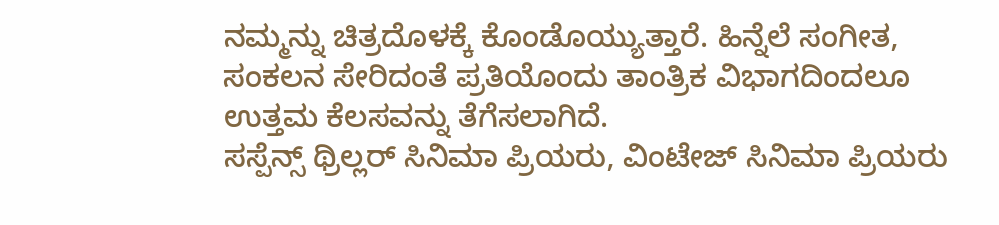ನಮ್ಮನ್ನು ಚಿತ್ರದೊಳಕ್ಕೆ ಕೊಂಡೊಯ್ಯುತ್ತಾರೆ. ಹಿನ್ನೆಲೆ ಸಂಗೀತ, ಸಂಕಲನ ಸೇರಿದಂತೆ ಪ್ರತಿಯೊಂದು ತಾಂತ್ರಿಕ ವಿಭಾಗದಿಂದಲೂ ಉತ್ತಮ ಕೆಲಸವನ್ನು ತೆಗೆಸಲಾಗಿದೆ.
ಸಸ್ಪೆನ್ಸ್ ಥ್ರಿಲ್ಲರ್ ಸಿನಿಮಾ ಪ್ರಿಯರು, ವಿಂಟೇಜ್ ಸಿನಿಮಾ ಪ್ರಿಯರು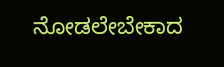ನೋಡಲೇಬೇಕಾದ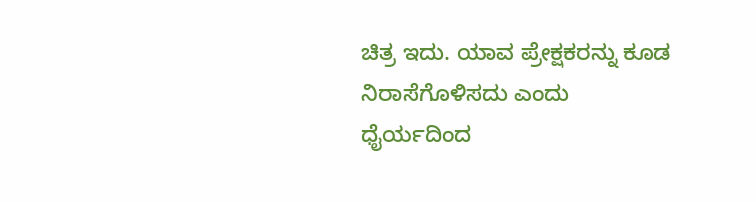ಚಿತ್ರ ಇದು. ಯಾವ ಪ್ರೇಕ್ಷಕರನ್ನು ಕೂಡ ನಿರಾಸೆಗೊಳಿಸದು ಎಂದು ಧೈರ್ಯದಿಂದ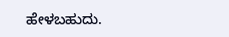ಹೇಳಬಹುದು.